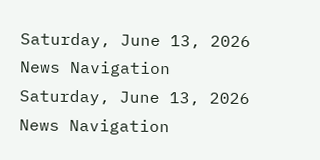Saturday, June 13, 2026
News Navigation
Saturday, June 13, 2026
News Navigation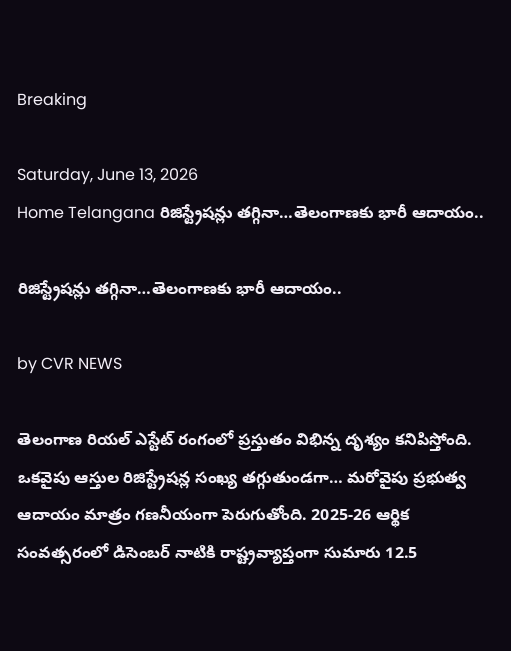Breaking

Saturday, June 13, 2026
Home Telangana రిజిస్ట్రేషన్లు తగ్గినా…తెలంగాణకు భారీ ఆదాయం..

రిజిస్ట్రేషన్లు తగ్గినా…తెలంగాణకు భారీ ఆదాయం..

by CVR NEWS

తెలంగాణ రియల్ ఎస్టేట్ రంగంలో ప్రస్తుతం విభిన్న దృశ్యం కనిపిస్తోంది. ఒకవైపు ఆస్తుల రిజిస్ట్రేషన్ల సంఖ్య తగ్గుతుండగా… మరోవైపు ప్రభుత్వ ఆదాయం మాత్రం గణనీయంగా పెరుగుతోంది. 2025-26 ఆర్థిక సంవత్సరంలో డిసెంబర్ నాటికి రాష్ట్రవ్యాప్తంగా సుమారు 12.5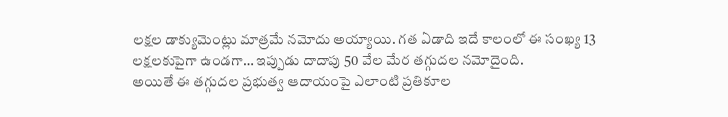లక్షల డాక్యుమెంట్లు మాత్రమే నమోదు అయ్యాయి. గత ఏడాది ఇదే కాలంలో ఈ సంఖ్య 13 లక్షలకుపైగా ఉండగా… ఇప్పుడు దాదాపు 50 వేల మేర తగ్గుదల నమోదైంది.
అయితే ఈ తగ్గుదల ప్రభుత్వ ఆదాయంపై ఎలాంటి ప్రతికూల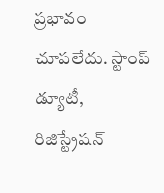ప్రభావం చూపలేదు. స్టాంప్ డ్యూటీ, రిజిస్ట్రేషన్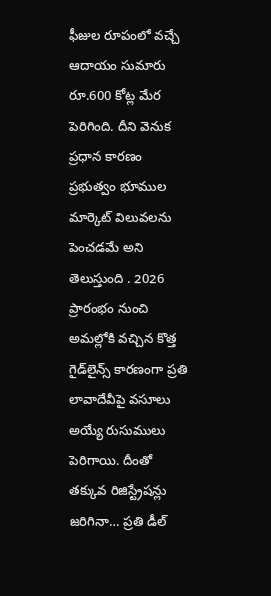ఫీజుల రూపంలో వచ్చే ఆదాయం సుమారు రూ.600 కోట్ల మేర పెరిగింది. దీని వెనుక ప్రధాన కారణం ప్రభుత్వం భూముల మార్కెట్ విలువలను పెంచడమే అని తెలుస్తుంది . 2026 ప్రారంభం నుంచి అమల్లోకి వచ్చిన కొత్త గైడ్‌లైన్స్ కారణంగా ప్రతి లావాదేవీపై వసూలు అయ్యే రుసుములు పెరిగాయి. దీంతో తక్కువ రిజిస్ట్రేషన్లు జరిగినా… ప్రతి డీల్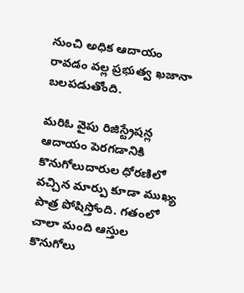నుంచి అధిక ఆదాయం రావడం వల్ల ప్రభుత్వ ఖజానా బలపడుతోంది.

మరిఓ వైపు రిజిస్ట్రేషన్ల ఆదాయం పెరగడానికి కొనుగోలుదారుల ధోరణిలో వచ్చిన మార్పు కూడా ముఖ్య పాత్ర పోషిస్తోంది. గతంలో చాలా మంది ఆస్తుల కొనుగోలు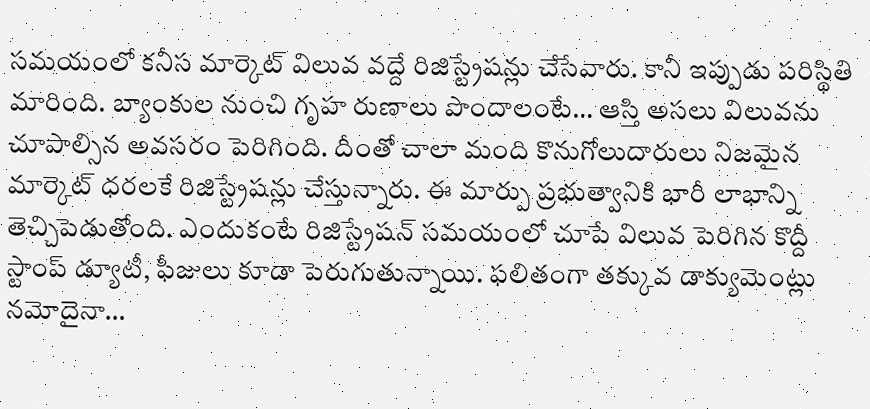సమయంలో కనీస మార్కెట్ విలువ వద్దే రిజిస్ట్రేషన్లు చేసేవారు. కానీ ఇప్పుడు పరిస్థితి మారింది. బ్యాంకుల నుంచి గృహ రుణాలు పొందాలంటే… ఆస్తి అసలు విలువను చూపాల్సిన అవసరం పెరిగింది. దీంతో చాలా మంది కొనుగోలుదారులు నిజమైన మార్కెట్ ధరలకే రిజిస్ట్రేషన్లు చేస్తున్నారు. ఈ మార్పు ప్రభుత్వానికి భారీ లాభాన్ని తెచ్చిపెడుతోంది. ఎందుకంటే రిజిస్ట్రేషన్ సమయంలో చూపే విలువ పెరిగిన కొద్దీ స్టాంప్ డ్యూటీ, ఫీజులు కూడా పెరుగుతున్నాయి. ఫలితంగా తక్కువ డాక్యుమెంట్లు నమోదైనా…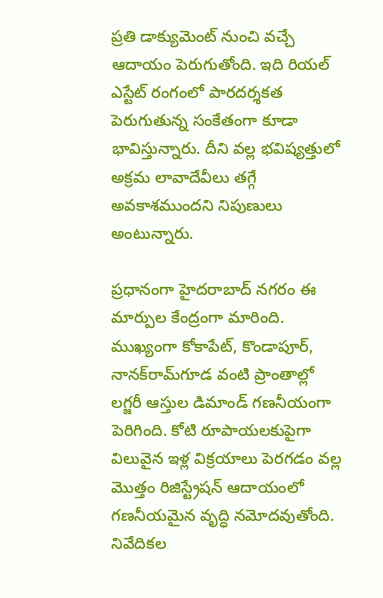ప్రతి డాక్యుమెంట్ నుంచి వచ్చే ఆదాయం పెరుగుతోంది. ఇది రియల్ ఎస్టేట్ రంగంలో పారదర్శకత పెరుగుతున్న సంకేతంగా కూడా భావిస్తున్నారు. దీని వల్ల భవిష్యత్తులో అక్రమ లావాదేవీలు తగ్గే అవకాశముందని నిపుణులు అంటున్నారు.

ప్రధానంగా హైదరాబాద్ నగరం ఈ మార్పుల కేంద్రంగా మారింది. ముఖ్యంగా కోకాపేట్, కొండాపూర్, నానక్‌రామ్‌గూడ వంటి ప్రాంతాల్లో లగ్జరీ ఆస్తుల డిమాండ్ గణనీయంగా పెరిగింది. కోటి రూపాయలకుపైగా విలువైన ఇళ్ల విక్రయాలు పెరగడం వల్ల మొత్తం రిజిస్ట్రేషన్ ఆదాయంలో గణనీయమైన వృద్ధి నమోదవుతోంది. నివేదికల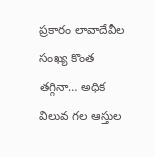ప్రకారం లావాదేవీల సంఖ్య కొంత తగ్గినా… అధిక విలువ గల ఆస్తుల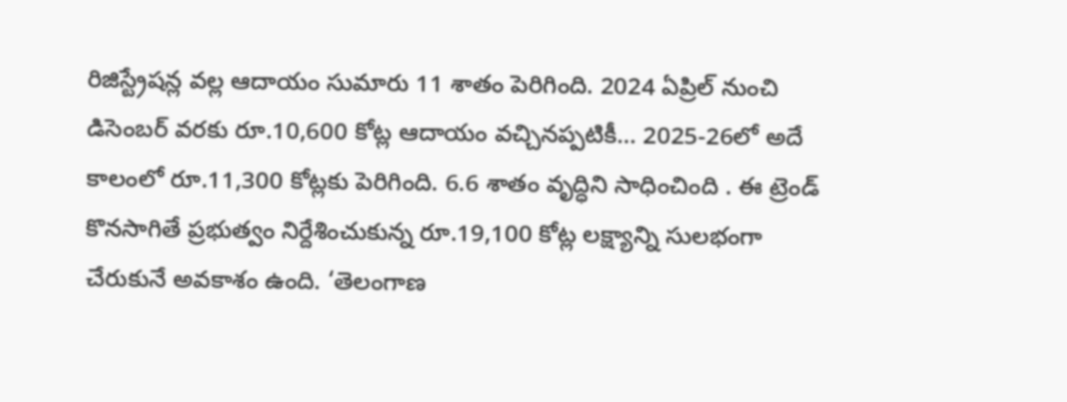రిజిస్ట్రేషన్ల వల్ల ఆదాయం సుమారు 11 శాతం పెరిగింది. 2024 ఏప్రిల్ నుంచి డిసెంబర్ వరకు రూ.10,600 కోట్ల ఆదాయం వచ్చినప్పటికీ… 2025-26లో అదే కాలంలో రూ.11,300 కోట్లకు పెరిగింది. 6.6 శాతం వృద్ధిని సాధించింది . ఈ ట్రెండ్ కొనసాగితే ప్రభుత్వం నిర్దేశించుకున్న రూ.19,100 కోట్ల లక్ష్యాన్ని సులభంగా చేరుకునే అవకాశం ఉంది. ‘తెలంగాణ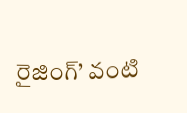రైజింగ్’ వంటి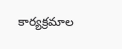కార్యక్రమాల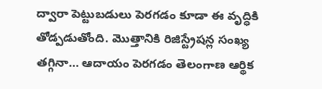ద్వారా పెట్టుబడులు పెరగడం కూడా ఈ వృద్ధికి తోడ్పడుతోంది. మొత్తానికి రిజిస్ట్రేషన్ల సంఖ్య తగ్గినా… ఆదాయం పెరగడం తెలంగాణ ఆర్థిక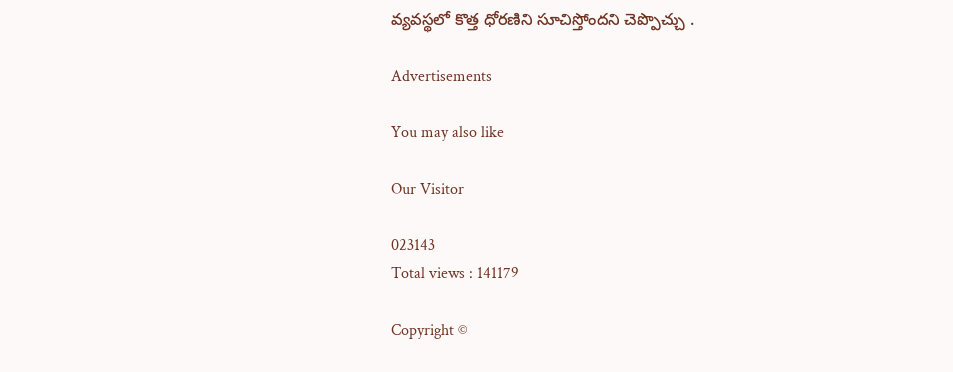వ్యవస్థలో కొత్త ధోరణిని సూచిస్తోందని చెప్పొచ్చు .

Advertisements

You may also like

Our Visitor

023143
Total views : 141179

Copyright ©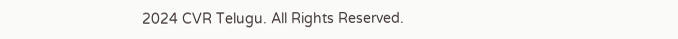2024 CVR Telugu. All Rights Reserved.